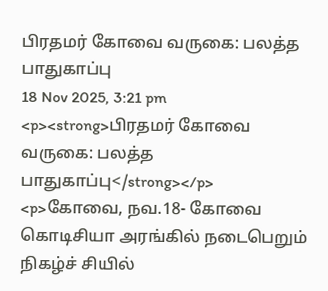பிரதமர் கோவை வருகை: பலத்த பாதுகாப்பு
18 Nov 2025, 3:21 pm
<p><strong>பிரதமர் கோவை வருகை: பலத்த பாதுகாப்பு</strong></p>
<p>கோவை, நவ.18- கோவை கொடிசியா அரங்கில் நடைபெறும் நிகழ்ச் சியில்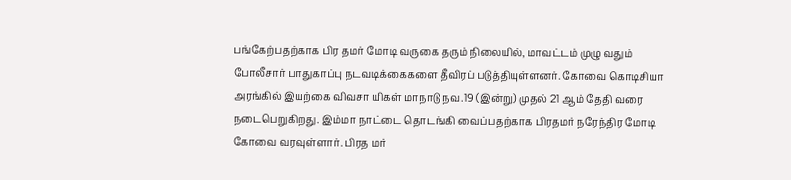பங்கேற்பதற்காக பிர தமர் மோடி வருகை தரும் நிலையில், மாவட்டம் முழு வதும் போலீசார் பாதுகாப்பு நடவடிக்கைகளை தீவிரப் படுத்தியுள்ளனர். கோவை கொடிசியா அரங்கில் இயற்கை விவசா யிகள் மாநாடு நவ.19 (இன்று) முதல் 21 ஆம் தேதி வரை நடைபெறுகிறது. இம்மா நாட்டை தொடங்கி வைப்பதற்காக பிரதமர் நரேந்திர மோடி கோவை வரவுள்ளார். பிரத மர்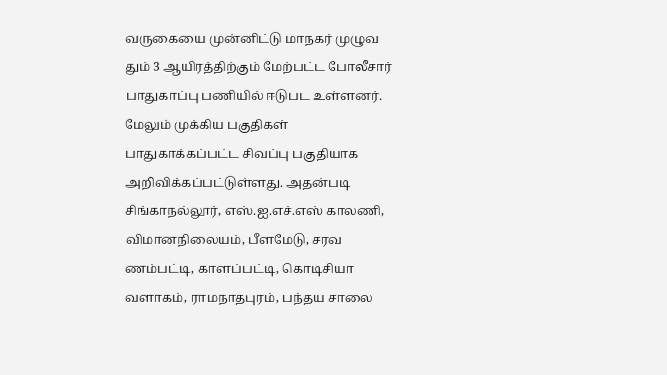வருகையை முன்னிட்டு மாநகர் முழுவ தும் 3 ஆயிரத்திற்கும் மேற்பட்ட போலீசார் பாதுகாப்பு பணியில் ஈடுபட உள்ளனர். மேலும் முக்கிய பகுதிகள் பாதுகாக்கப்பட்ட சிவப்பு பகுதியாக அறிவிக்கப்பட்டுள்ளது. அதன்படி சிங்காநல்லூர், எஸ்.ஐ.எச்.எஸ் காலணி, விமானநிலையம், பீளமேடு, சரவ ணம்பட்டி, காளப்பட்டி, கொடிசியா வளாகம், ராமநாதபுரம், பந்தய சாலை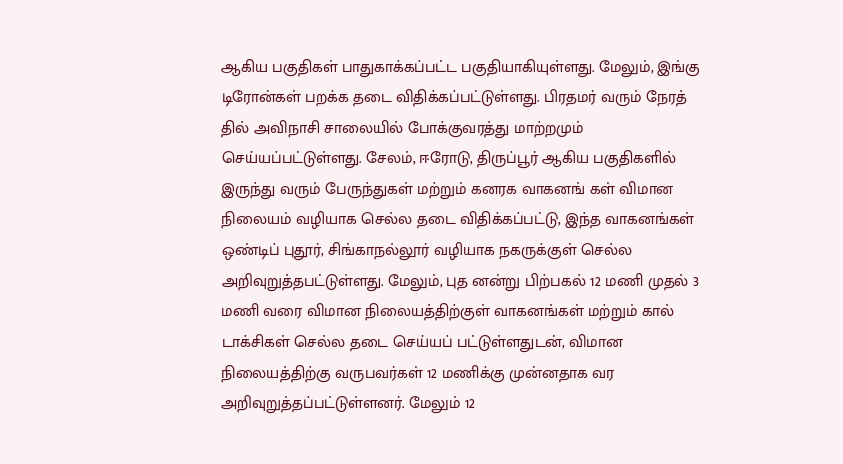ஆகிய பகுதிகள் பாதுகாக்கப்பட்ட பகுதியாகியுள்ளது. மேலும், இங்கு டிரோன்கள் பறக்க தடை விதிக்கப்பட்டுள்ளது. பிரதமர் வரும் நேரத் தில் அவிநாசி சாலையில் போக்குவரத்து மாற்றமும் செய்யப்பட்டுள்ளது. சேலம், ஈரோடு, திருப்பூர் ஆகிய பகுதிகளில் இருந்து வரும் பேருந்துகள் மற்றும் கனரக வாகனங் கள் விமான நிலையம் வழியாக செல்ல தடை விதிக்கப்பட்டு, இந்த வாகனங்கள் ஒண்டிப் புதூர், சிங்காநல்லூர் வழியாக நகருக்குள் செல்ல அறிவுறுத்தபட்டுள்ளது. மேலும், புத னன்று பிற்பகல் 12 மணி முதல் 3 மணி வரை விமான நிலையத்திற்குள் வாகனங்கள் மற்றும் கால் டாக்சிகள் செல்ல தடை செய்யப் பட்டுள்ளதுடன், விமான நிலையத்திற்கு வருபவர்கள் 12 மணிக்கு முன்னதாக வர அறிவுறுத்தப்பட்டுள்ளனர். மேலும் 12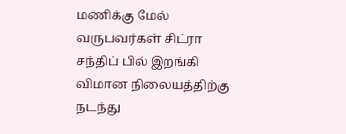மணிக்கு மேல் வருபவர்கள் சிட்ரா சந்திப் பில் இறங்கி விமான நிலையத்திற்கு நடந்து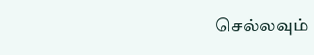செல்லவும்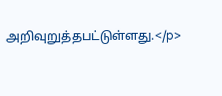அறிவுறுத்தபட்டுள்ளது.</p>